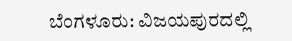ಬೆಂಗಳೂರು: ವಿಜಯಪುರದಲ್ಲಿ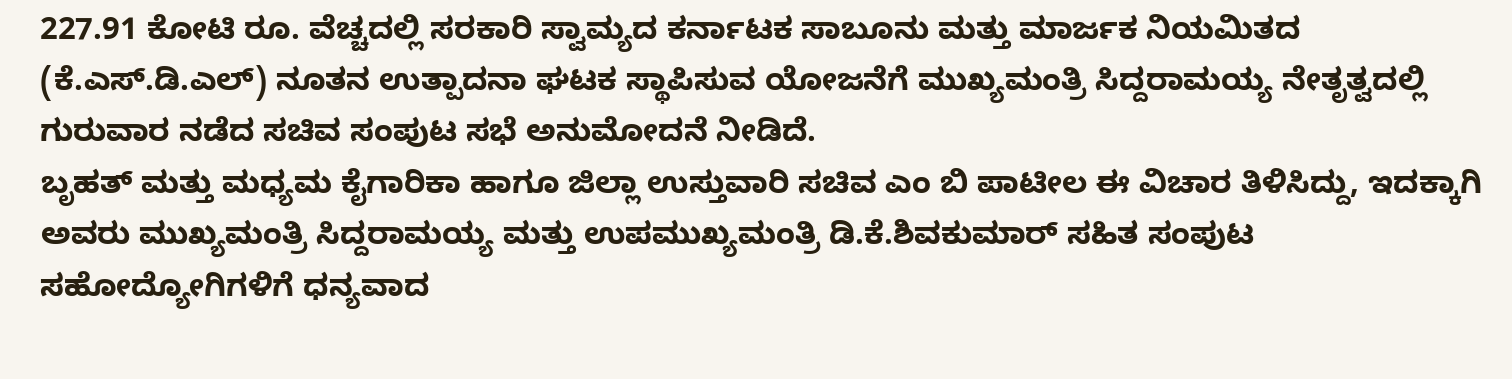227.91 ಕೋಟಿ ರೂ. ವೆಚ್ಚದಲ್ಲಿ ಸರಕಾರಿ ಸ್ವಾಮ್ಯದ ಕರ್ನಾಟಕ ಸಾಬೂನು ಮತ್ತು ಮಾರ್ಜಕ ನಿಯಮಿತದ (ಕೆ.ಎಸ್.ಡಿ.ಎಲ್) ನೂತನ ಉತ್ಪಾದನಾ ಘಟಕ ಸ್ಥಾಪಿಸುವ ಯೋಜನೆಗೆ ಮುಖ್ಯಮಂತ್ರಿ ಸಿದ್ದರಾಮಯ್ಯ ನೇತೃತ್ವದಲ್ಲಿ ಗುರುವಾರ ನಡೆದ ಸಚಿವ ಸಂಪುಟ ಸಭೆ ಅನುಮೋದನೆ ನೀಡಿದೆ.
ಬೃಹತ್ ಮತ್ತು ಮಧ್ಯಮ ಕೈಗಾರಿಕಾ ಹಾಗೂ ಜಿಲ್ಲಾ ಉಸ್ತುವಾರಿ ಸಚಿವ ಎಂ ಬಿ ಪಾಟೀಲ ಈ ವಿಚಾರ ತಿಳಿಸಿದ್ದು, ಇದಕ್ಕಾಗಿ ಅವರು ಮುಖ್ಯಮಂತ್ರಿ ಸಿದ್ದರಾಮಯ್ಯ ಮತ್ತು ಉಪಮುಖ್ಯಮಂತ್ರಿ ಡಿ.ಕೆ.ಶಿವಕುಮಾರ್ ಸಹಿತ ಸಂಪುಟ ಸಹೋದ್ಯೋಗಿಗಳಿಗೆ ಧನ್ಯವಾದ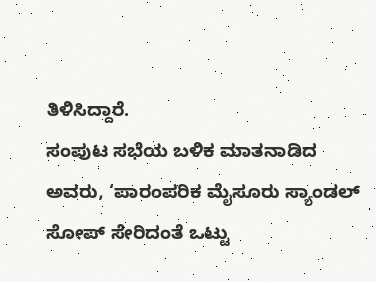ತಿಳಿಸಿದ್ದಾರೆ.
ಸಂಪುಟ ಸಭೆಯ ಬಳಿಕ ಮಾತನಾಡಿದ ಅವರು, ‘ಪಾರಂಪರಿಕ ಮೈಸೂರು ಸ್ಯಾಂಡಲ್ ಸೋಪ್ ಸೇರಿದಂತೆ ಒಟ್ಟು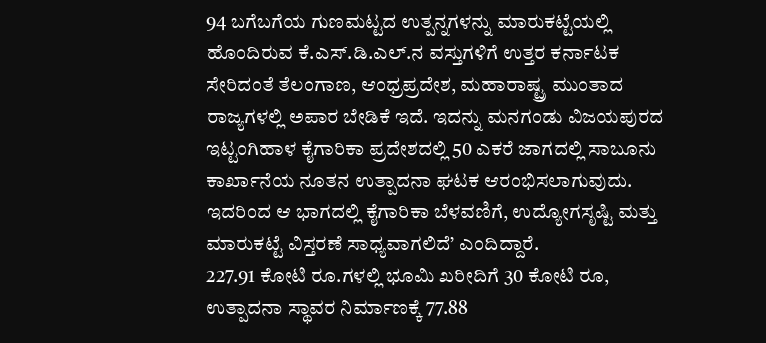94 ಬಗೆಬಗೆಯ ಗುಣಮಟ್ಟದ ಉತ್ಪನ್ನಗಳನ್ನು ಮಾರುಕಟ್ಟೆಯಲ್ಲಿ ಹೊಂದಿರುವ ಕೆ.ಎಸ್.ಡಿ.ಎಲ್.ನ ವಸ್ತುಗಳಿಗೆ ಉತ್ತರ ಕರ್ನಾಟಕ ಸೇರಿದಂತೆ ತೆಲಂಗಾಣ, ಆಂಧ್ರಪ್ರದೇಶ, ಮಹಾರಾಷ್ಟ್ರ ಮುಂತಾದ ರಾಜ್ಯಗಳಲ್ಲಿ ಅಪಾರ ಬೇಡಿಕೆ ಇದೆ. ಇದನ್ನು ಮನಗಂಡು ವಿಜಯಪುರದ ಇಟ್ಟಂಗಿಹಾಳ ಕೈಗಾರಿಕಾ ಪ್ರದೇಶದಲ್ಲಿ 50 ಎಕರೆ ಜಾಗದಲ್ಲಿ ಸಾಬೂನು ಕಾರ್ಖಾನೆಯ ನೂತನ ಉತ್ಪಾದನಾ ಘಟಕ ಆರಂಭಿಸಲಾಗುವುದು. ಇದರಿಂದ ಆ ಭಾಗದಲ್ಲಿ ಕೈಗಾರಿಕಾ ಬೆಳವಣಿಗೆ, ಉದ್ಯೋಗಸೃಷ್ಟಿ ಮತ್ತು ಮಾರುಕಟ್ಟೆ ವಿಸ್ತರಣೆ ಸಾಧ್ಯವಾಗಲಿದೆ’ ಎಂದಿದ್ದಾರೆ.
227.91 ಕೋಟಿ ರೂ.ಗಳಲ್ಲಿ ಭೂಮಿ ಖರೀದಿಗೆ 30 ಕೋಟಿ ರೂ, ಉತ್ಪಾದನಾ ಸ್ಥಾವರ ನಿರ್ಮಾಣಕ್ಕೆ 77.88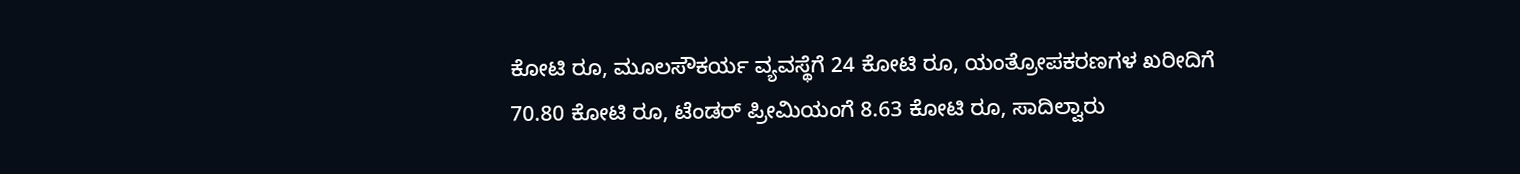ಕೋಟಿ ರೂ, ಮೂಲಸೌಕರ್ಯ ವ್ಯವಸ್ಥೆಗೆ 24 ಕೋಟಿ ರೂ, ಯಂತ್ರೋಪಕರಣಗಳ ಖರೀದಿಗೆ 70.80 ಕೋಟಿ ರೂ, ಟೆಂಡರ್ ಪ್ರೀಮಿಯಂಗೆ 8.63 ಕೋಟಿ ರೂ, ಸಾದಿಲ್ವಾರು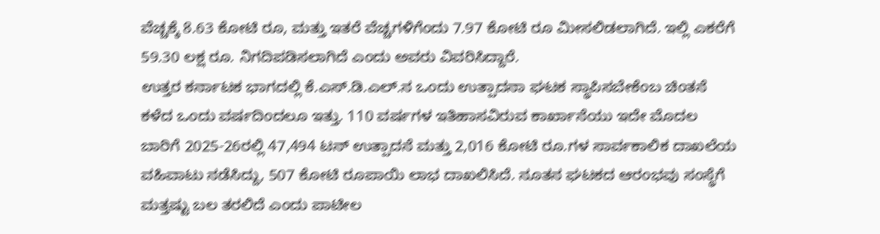ವೆಚ್ಚಕ್ಕೆ 8.63 ಕೋಟಿ ರೂ, ಮತ್ತು ಇತರೆ ವೆಚ್ಚಗಳಿಗೆಂದು 7.97 ಕೋಟಿ ರೂ ಮೀಸಲಿಡಲಾಗಿದೆ. ಇಲ್ಲಿ ಎಕರೆಗೆ 59.30 ಲಕ್ಷ ರೂ. ನಿಗದಿಪಡಿಸಲಾಗಿದೆ ಎಂದು ಅವರು ವಿವರಿಸಿದ್ದಾರೆ.
ಉತ್ತರ ಕರ್ನಾಟಕ ಭಾಗದಲ್ಲಿ ಕೆ.ಎಸ್.ಡಿ.ಎಲ್.ನ ಒಂದು ಉತ್ಪಾದನಾ ಘಟಕ ಸ್ಥಾಪಿಸಬೇಕೆಂಬ ಚಿಂತನೆ ಕಳೆದ ಒಂದು ವರ್ಷದಿಂದಲೂ ಇತ್ತು. 110 ವರ್ಷಗಳ ಇತಿಹಾಸವಿರುವ ಕಾರ್ಖಾನೆಯು ಇದೇ ಮೊದಲ ಬಾರಿಗೆ 2025-26ರಲ್ಲಿ 47,494 ಟನ್ ಉತ್ಪಾದನೆ ಮತ್ತು 2,016 ಕೋಟಿ ರೂ.ಗಳ ಸಾರ್ವಕಾಲಿಕ ದಾಖಲೆಯ ವಹಿವಾಟು ನಡೆಸಿದ್ದು, 507 ಕೋಟಿ ರೂಪಾಯಿ ಲಾಭ ದಾಖಲಿಸಿದೆ. ನೂತನ ಘಟಕದ ಆರಂಭವು ಸಂಸ್ಥೆಗೆ ಮತ್ತಷ್ಟು ಬಲ ತರಲಿದೆ ಎಂದು ಪಾಟೀಲ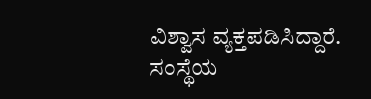ವಿಶ್ವಾಸ ವ್ಯಕ್ತಪಡಿಸಿದ್ದಾರೆ.
ಸಂಸ್ಥೆಯ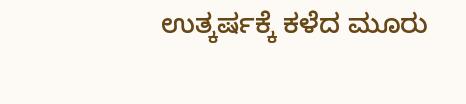ಉತ್ಕರ್ಷಕ್ಕೆ ಕಳೆದ ಮೂರು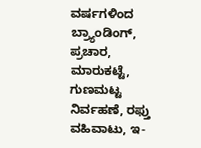ವರ್ಷಗಳಿಂದ ಬ್ರ್ಯಾಂಡಿಂಗ್, ಪ್ರಚಾರ, ಮಾರುಕಟ್ಟೆ, ಗುಣಮಟ್ಟ ನಿರ್ವಹಣೆ, ರಫ್ತು ವಹಿವಾಟು, ಇ-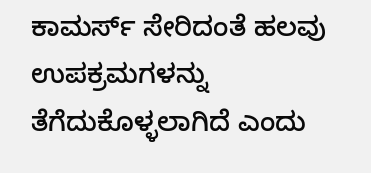ಕಾಮರ್ಸ್ ಸೇರಿದಂತೆ ಹಲವು ಉಪಕ್ರಮಗಳನ್ನು ತೆಗೆದುಕೊಳ್ಳಲಾಗಿದೆ ಎಂದು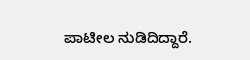ಪಾಟೀಲ ನುಡಿದಿದ್ದಾರೆ.